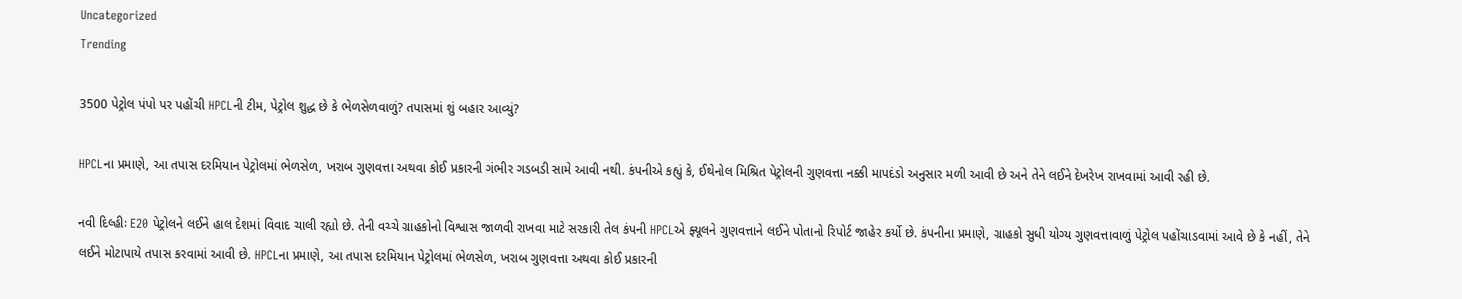Uncategorized
Trending

3500 પેટ્રોલ પંપો પર પહોંચી HPCLની ટીમ, પેટ્રોલ શુદ્ધ છે કે ભેળસેળવાળું? તપાસમાં શું બહાર આવ્યું?

HPCLના પ્રમાણે, આ તપાસ દરમિયાન પેટ્રોલમાં ભેળસેળ, ખરાબ ગુણવત્તા અથવા કોઈ પ્રકારની ગંભીર ગડબડી સામે આવી નથી. કંપનીએ કહ્યું કે, ઈથેનોલ મિશ્રિત પેટ્રોલની ગુણવત્તા નક્કી માપદંડો અનુસાર મળી આવી છે અને તેને લઈને દેખરેખ રાખવામાં આવી રહી છે.

નવી દિલ્હીઃ E20 પેટ્રોલને લઈને હાલ દેશમાં વિવાદ ચાલી રહ્યો છે. તેની વચ્ચે ગ્રાહકોનો વિશ્વાસ જાળવી રાખવા માટે સરકારી તેલ કંપની HPCLએ ફ્યૂલને ગુણવત્તાને લઈને પોતાનો રિપોર્ટ જાહેર કર્યો છે. કંપનીના પ્રમાણે, ગ્રાહકો સુધી યોગ્ય ગુણવત્તાવાળું પેટ્રોલ પહોંચાડવામાં આવે છે કે નહીં, તેને લઈને મોટાપાયે તપાસ કરવામાં આવી છે. HPCLના પ્રમાણે, આ તપાસ દરમિયાન પેટ્રોલમાં ભેળસેળ, ખરાબ ગુણવત્તા અથવા કોઈ પ્રકારની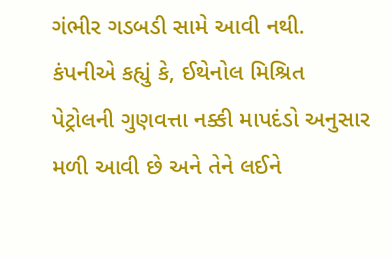ગંભીર ગડબડી સામે આવી નથી. કંપનીએ કહ્યું કે, ઈથેનોલ મિશ્રિત પેટ્રોલની ગુણવત્તા નક્કી માપદંડો અનુસાર મળી આવી છે અને તેને લઈને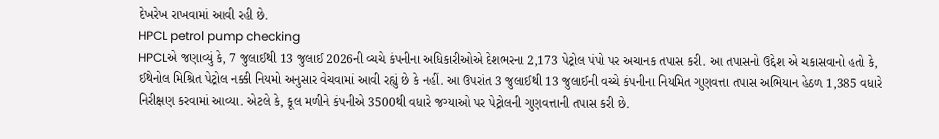દેખરેખ રાખવામાં આવી રહી છે.
HPCL petrol pump checking
HPCLએ જણાવ્યું કે, 7 જુલાઈથી 13 જુલાઈ 2026ની વ્ચચે કંપનીના અધિકારીઓએ દેશભરના 2,173 પેટ્રોલ પંપો પર અચાનક તપાસ કરી. આ તપાસનો ઉદ્દેશ એ ચકાસવાનો હતો કે, ઈથેનોલ મિશ્રિત પેટ્રોલ નક્કી નિયમો અનુસાર વેચવામાં આવી રહ્યું છે કે નહીં. આ ઉપરાંત 3 જુલાઈથી 13 જુલાઈની વચ્ચે કંપનીના નિયમિત ગુણવત્તા તપાસ અભિયાન હેઠળ 1,385 વધારે નિરીક્ષણ કરવામાં આવ્યા. એટલે કે, કૂલ મળીને કંપનીએ 3500થી વધારે જગ્યાઓ પર પેટ્રોલની ગુણવત્તાની તપાસ કરી છે.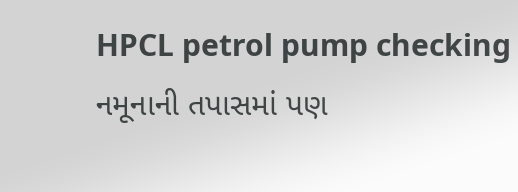HPCL petrol pump checking
નમૂનાની તપાસમાં પણ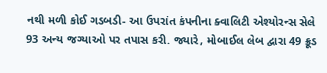નથી મળી કોઈ ગડબડી- આ ઉપરાંત કંપનીના ક્વાલિટી એશ્યોરન્સ સેલે 93 અન્ય જગ્યાઓ પર તપાસ કરી. જ્યારે, મોબાઈલ લેબ દ્વારા 49 ક્રૂડ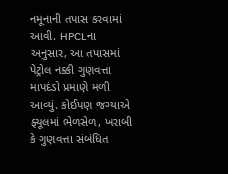નમૂનાની તપાસ કરવામાં આવી. HPCLના અનુસાર, આ તપાસમાં પેટ્રોલ નક્કી ગુણવત્તા માપદંડો પ્રમાણે મળી આવ્યું. કોઈપણ જગ્યાએ ફ્યૂલમાં ભેળસેળ, ખરાબી કે ગુણવત્તા સંબંધિત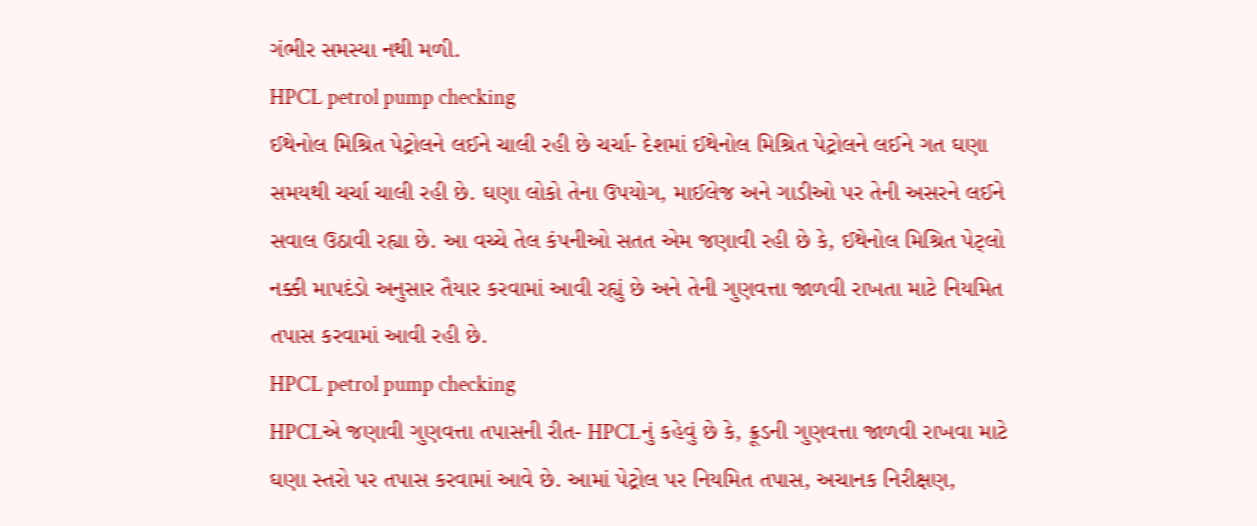ગંભીર સમસ્યા નથી મળી.
HPCL petrol pump checking
ઈથેનોલ મિશ્રિત પેટ્રોલને લઈને ચાલી રહી છે ચર્ચા- દેશમાં ઈથેનોલ મિશ્રિત પેટ્રોલને લઈને ગત ઘણા સમયથી ચર્ચા ચાલી રહી છે. ઘણા લોકો તેના ઉપયોગ, માઈલેજ અને ગાડીઓ પર તેની અસરને લઈને સવાલ ઉઠાવી રહ્યા છે. આ વચ્ચે તેલ કંપનીઓ સતત એમ જણાવી રહી છે કે, ઈથેનોલ મિશ્રિત પેટ્લો નક્કી માપદંડો અનુસાર તૈયાર કરવામાં આવી રહ્યું છે અને તેની ગુણવત્તા જાળવી રાખતા માટે નિયમિત તપાસ કરવામાં આવી રહી છે.
HPCL petrol pump checking
HPCLએ જણાવી ગુણવત્તા તપાસની રીત- HPCLનું કહેવું છે કે, ક્રૂડની ગુણવત્તા જાળવી રાખવા માટે ઘણા સ્તરો પર તપાસ કરવામાં આવે છે. આમાં પેટ્રોલ પર નિયમિત તપાસ, અચાનક નિરીક્ષણ,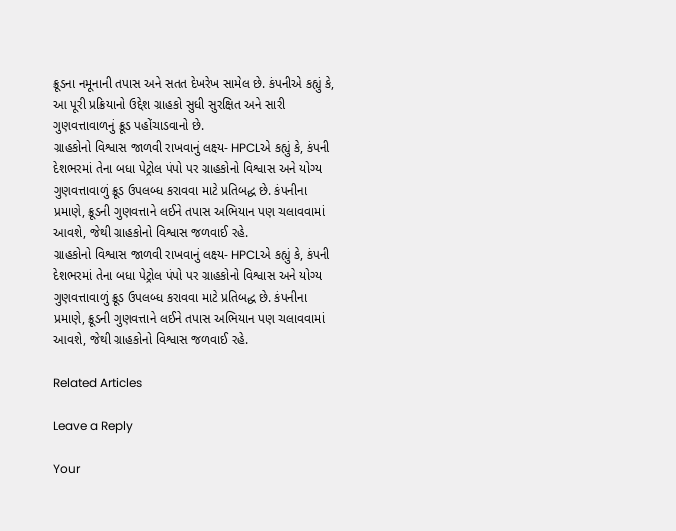ક્રૂડના નમૂનાની તપાસ અને સતત દેખરેખ સામેલ છે. કંપનીએ કહ્યું કે, આ પૂરી પ્રક્રિયાનો ઉદ્દેશ ગ્રાહકો સુધી સુરક્ષિત અને સારી ગુણવત્તાવાળનું ક્રૂડ પહોંચાડવાનો છે.
ગ્રાહકોનો વિશ્વાસ જાળવી રાખવાનું લક્ષ્ય- HPCLએ કહ્યું કે, કંપની દેશભરમાં તેના બધા પેટ્રોલ પંપો પર ગ્રાહકોનો વિશ્વાસ અને યોગ્ય ગુણવત્તાવાળું ક્રૂડ ઉપલબ્ધ કરાવવા માટે પ્રતિબદ્ધ છે. કંપનીના પ્રમાણે, ક્રૂડની ગુણવત્તાને લઈને તપાસ અભિયાન પણ ચલાવવામાં આવશે, જેથી ગ્રાહકોનો વિશ્વાસ જળવાઈ રહે.
ગ્રાહકોનો વિશ્વાસ જાળવી રાખવાનું લક્ષ્ય- HPCLએ કહ્યું કે, કંપની દેશભરમાં તેના બધા પેટ્રોલ પંપો પર ગ્રાહકોનો વિશ્વાસ અને યોગ્ય ગુણવત્તાવાળું ક્રૂડ ઉપલબ્ધ કરાવવા માટે પ્રતિબદ્ધ છે. કંપનીના પ્રમાણે, ક્રૂડની ગુણવત્તાને લઈને તપાસ અભિયાન પણ ચલાવવામાં આવશે, જેથી ગ્રાહકોનો વિશ્વાસ જળવાઈ રહે.

Related Articles

Leave a Reply

Your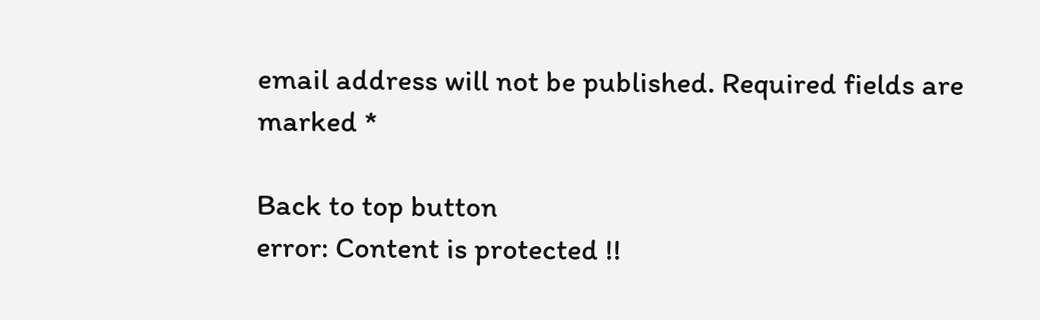email address will not be published. Required fields are marked *

Back to top button
error: Content is protected !!